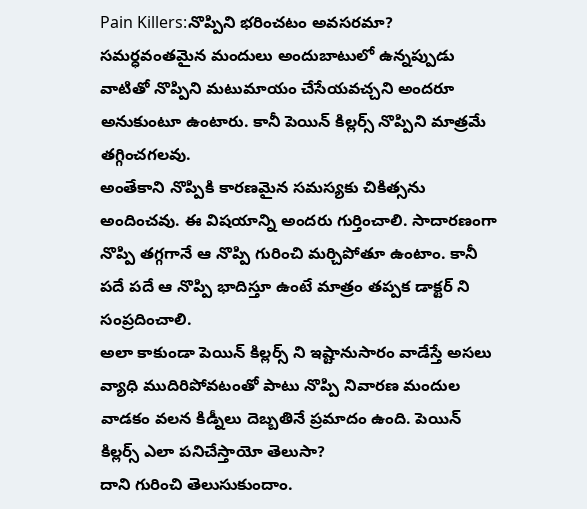Pain Killers:నొప్పిని భరించటం అవసరమా? సమర్ధవంతమైన మందులు అందుబాటులో ఉన్నప్పుడు వాటితో నొప్పిని మటుమాయం చేసేయవచ్చని అందరూ అనుకుంటూ ఉంటారు. కానీ పెయిన్ కిల్లర్స్ నొప్పిని మాత్రమే తగ్గించగలవు.
అంతేకాని నొప్పికి కారణమైన సమస్యకు చికిత్సను అందించవు. ఈ విషయాన్ని అందరు గుర్తించాలి. సాదారణంగా నొప్పి తగ్గగానే ఆ నొప్పి గురించి మర్చిపోతూ ఉంటాం. కానీ పదే పదే ఆ నొప్పి భాదిస్తూ ఉంటే మాత్రం తప్పక డాక్టర్ ని సంప్రదించాలి.
అలా కాకుండా పెయిన్ కిల్లర్స్ ని ఇష్టానుసారం వాడేస్తే అసలు వ్యాధి ముదిరిపోవటంతో పాటు నొప్పి నివారణ మందుల వాడకం వలన కిడ్నీలు దెబ్బతినే ప్రమాదం ఉంది. పెయిన్ కిల్లర్స్ ఎలా పనిచేస్తాయో తెలుసా?
దాని గురించి తెలుసుకుందాం.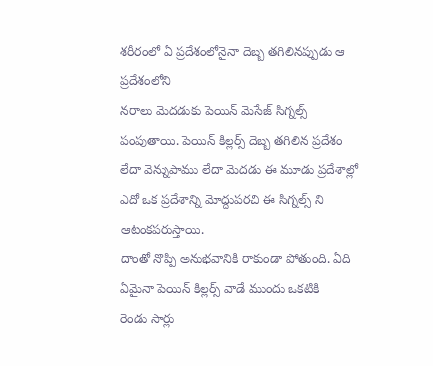శరీరంలో ఏ ప్రదేశంలోనైనా దెబ్బ తగిలినప్పుడు ఆ ప్రదేశంలోని
నరాలు మెదడుకు పెయిన్ మెసేజ్ సిగ్నల్స్ పంపుతాయి. పెయిన్ కిల్లర్స్ దెబ్బ తగిలిన ప్రదేశం లేదా వెన్నుపాము లేదా మెదడు ఈ మూడు ప్రదేశాల్లో ఎదో ఒక ప్రదేశాన్ని మోద్దుపరచి ఈ సిగ్నల్స్ ని ఆటంకపరుస్తాయి.
దాంతో నొప్పి అనుభవానికి రాకుండా పోతుంది. ఏది ఏమైనా పెయిన్ కిల్లర్స్ వాడే ముందు ఒకటికి
రెండు సార్లు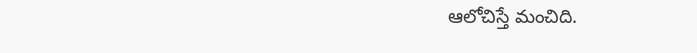ఆలోచిస్తే మంచిది.